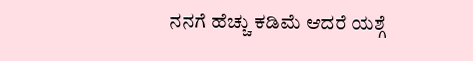ನನಗೆ ಹೆಚ್ಚು ಕಡಿಮೆ ಆದರೆ ಯಶ್ಗೆ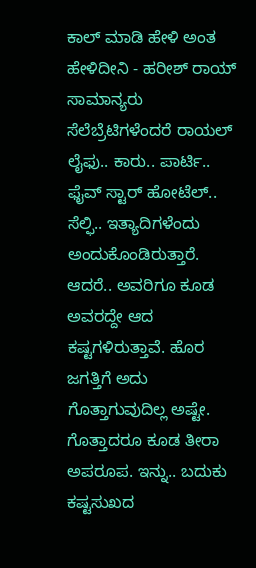ಕಾಲ್ ಮಾಡಿ ಹೇಳಿ ಅಂತ ಹೇಳಿದೀನಿ - ಹರೀಶ್ ರಾಯ್
ಸಾಮಾನ್ಯರು ಸೆಲೆಬ್ರೆಟಿಗಳೆಂದರೆ ರಾಯಲ್ ಲೈಫು.. ಕಾರು.. ಪಾರ್ಟಿ.. ಫೈವ್ ಸ್ಟಾರ್ ಹೋಟೆಲ್.. ಸೆಲ್ಫಿ.. ಇತ್ಯಾದಿಗಳೆಂದು ಅಂದುಕೊಂಡಿರುತ್ತಾರೆ. ಆದರೆ.. ಅವರಿಗೂ ಕೂಡ ಅವರದ್ದೇ ಆದ ಕಷ್ಟಗಳಿರುತ್ತಾವೆ. ಹೊರ ಜಗತ್ತಿಗೆ ಅದು ಗೊತ್ತಾಗುವುದಿಲ್ಲ ಅಷ್ಟೇ. ಗೊತ್ತಾದರೂ ಕೂಡ ತೀರಾ ಅಪರೂಪ. ಇನ್ನು.. ಬದುಕು ಕಷ್ಟಸುಖದ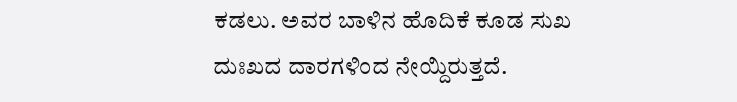ಕಡಲು. ಅವರ ಬಾಳಿನ ಹೊದಿಕೆ ಕೂಡ ಸುಖ ದುಃಖದ ದಾರಗಳಿಂದ ನೇಯ್ದಿರುತ್ತದೆ.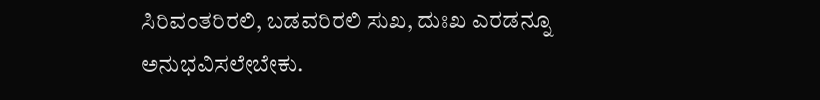ಸಿರಿವಂತರಿರಲಿ, ಬಡವರಿರಲಿ ಸುಖ, ದುಃಖ ಎರಡನ್ನೂ ಅನುಭವಿಸಲೇಬೇಕು.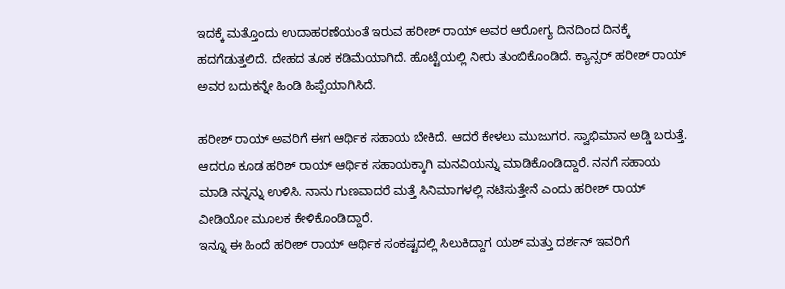ಇದಕ್ಕೆ ಮತ್ತೊಂದು ಉದಾಹರಣೆಯಂತೆ ಇರುವ ಹರೀಶ್ ರಾಯ್ ಅವರ ಆರೋಗ್ಯ ದಿನದಿಂದ ದಿನಕ್ಕೆ ಹದಗೆಡುತ್ತಲಿದೆ. ದೇಹದ ತೂಕ ಕಡಿಮೆಯಾಗಿದೆ. ಹೊಟ್ಟೆಯಲ್ಲಿ ನೀರು ತುಂಬಿಕೊಂಡಿದೆ. ಕ್ಯಾನ್ಸರ್ ಹರೀಶ್ ರಾಯ್ ಅವರ ಬದುಕನ್ನೇ ಹಿಂಡಿ ಹಿಪ್ಪೆಯಾಗಿಸಿದೆ.

ಹರೀಶ್ ರಾಯ್ ಅವರಿಗೆ ಈಗ ಆರ್ಥಿಕ ಸಹಾಯ ಬೇಕಿದೆ. ಆದರೆ ಕೇಳಲು ಮುಜುಗರ. ಸ್ವಾಭಿಮಾನ ಅಡ್ಡಿ ಬರುತ್ತೆ. ಆದರೂ ಕೂಡ ಹರಿಶ್ ರಾಯ್ ಆರ್ಥಿಕ ಸಹಾಯಕ್ಕಾಗಿ ಮನವಿಯನ್ನು ಮಾಡಿಕೊಂಡಿದ್ದಾರೆ. ನನಗೆ ಸಹಾಯ ಮಾಡಿ ನನ್ನನ್ನು ಉಳಿಸಿ. ನಾನು ಗುಣವಾದರೆ ಮತ್ತೆ ಸಿನಿಮಾಗಳಲ್ಲಿ ನಟಿಸುತ್ತೇನೆ ಎಂದು ಹರೀಶ್ ರಾಯ್ ವೀಡಿಯೋ ಮೂಲಕ ಕೇಳಿಕೊಂಡಿದ್ದಾರೆ.
ಇನ್ನೂ ಈ ಹಿಂದೆ ಹರೀಶ್ ರಾಯ್ ಆರ್ಥಿಕ ಸಂಕಷ್ಟದಲ್ಲಿ ಸಿಲುಕಿದ್ದಾಗ ಯಶ್ ಮತ್ತು ದರ್ಶನ್ ಇವರಿಗೆ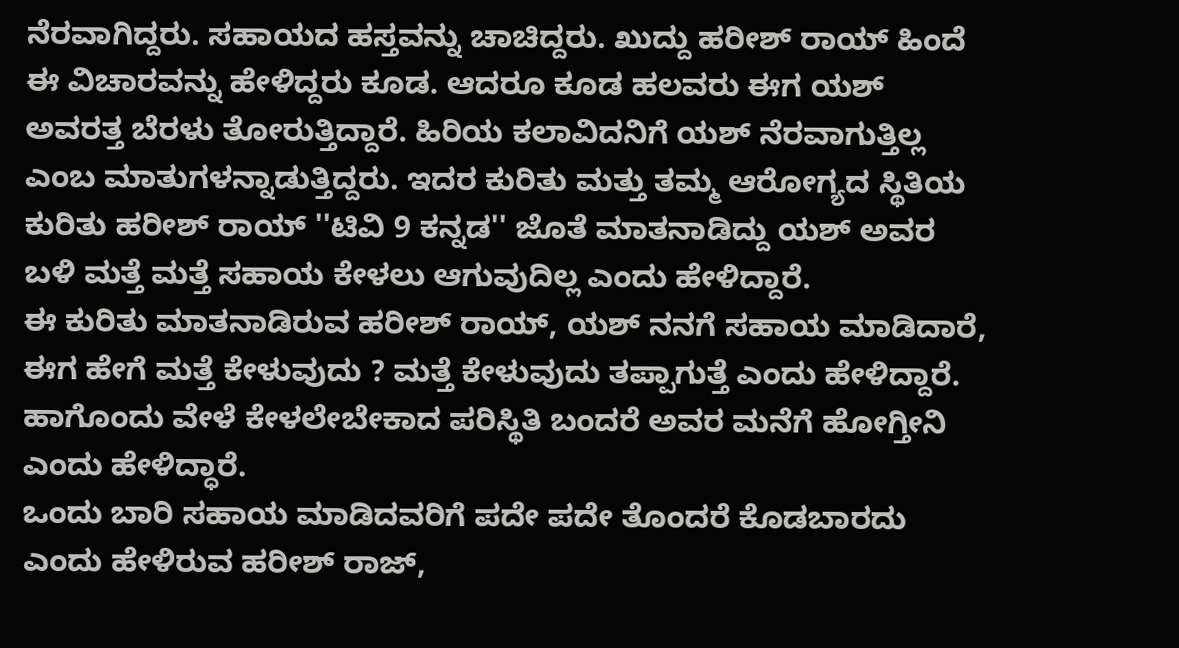ನೆರವಾಗಿದ್ದರು. ಸಹಾಯದ ಹಸ್ತವನ್ನು ಚಾಚಿದ್ದರು. ಖುದ್ದು ಹರೀಶ್ ರಾಯ್ ಹಿಂದೆ ಈ ವಿಚಾರವನ್ನು ಹೇಳಿದ್ದರು ಕೂಡ. ಆದರೂ ಕೂಡ ಹಲವರು ಈಗ ಯಶ್ ಅವರತ್ತ ಬೆರಳು ತೋರುತ್ತಿದ್ದಾರೆ. ಹಿರಿಯ ಕಲಾವಿದನಿಗೆ ಯಶ್ ನೆರವಾಗುತ್ತಿಲ್ಲ ಎಂಬ ಮಾತುಗಳನ್ನಾಡುತ್ತಿದ್ದರು. ಇದರ ಕುರಿತು ಮತ್ತು ತಮ್ಮ ಆರೋಗ್ಯದ ಸ್ಥಿತಿಯ ಕುರಿತು ಹರೀಶ್ ರಾಯ್ ''ಟಿವಿ 9 ಕನ್ನಡ'' ಜೊತೆ ಮಾತನಾಡಿದ್ದು ಯಶ್ ಅವರ ಬಳಿ ಮತ್ತೆ ಮತ್ತೆ ಸಹಾಯ ಕೇಳಲು ಆಗುವುದಿಲ್ಲ ಎಂದು ಹೇಳಿದ್ದಾರೆ.
ಈ ಕುರಿತು ಮಾತನಾಡಿರುವ ಹರೀಶ್ ರಾಯ್, ಯಶ್ ನನಗೆ ಸಹಾಯ ಮಾಡಿದಾರೆ, ಈಗ ಹೇಗೆ ಮತ್ತೆ ಕೇಳುವುದು ? ಮತ್ತೆ ಕೇಳುವುದು ತಪ್ಪಾಗುತ್ತೆ ಎಂದು ಹೇಳಿದ್ದಾರೆ. ಹಾಗೊಂದು ವೇಳೆ ಕೇಳಲೇಬೇಕಾದ ಪರಿಸ್ಥಿತಿ ಬಂದರೆ ಅವರ ಮನೆಗೆ ಹೋಗ್ತೀನಿ ಎಂದು ಹೇಳಿದ್ಧಾರೆ.
ಒಂದು ಬಾರಿ ಸಹಾಯ ಮಾಡಿದವರಿಗೆ ಪದೇ ಪದೇ ತೊಂದರೆ ಕೊಡಬಾರದು ಎಂದು ಹೇಳಿರುವ ಹರೀಶ್ ರಾಜ್,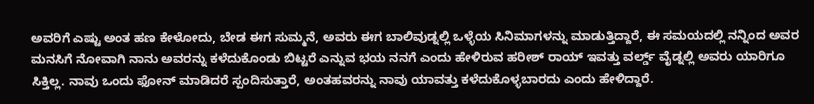ಅವರಿಗೆ ಎಷ್ಟು ಅಂತ ಹಣ ಕೇಳೋದು, ಬೇಡ ಈಗ ಸುಮ್ಮನೆ, ಅವರು ಈಗ ಬಾಲಿವುಡ್ನಲ್ಲಿ ಒಳ್ಳೆಯ ಸಿನಿಮಾಗಳನ್ನು ಮಾಡುತ್ತಿದ್ದಾರೆ, ಈ ಸಮಯದಲ್ಲಿ ನನ್ನಿಂದ ಅವರ ಮನಸಿಗೆ ನೋವಾಗಿ ನಾನು ಅವರನ್ನು ಕಳೆದುಕೊಂಡು ಬಿಟ್ಟರೆ ಎನ್ನುವ ಭಯ ನನಗೆ ಎಂದು ಹೇಳಿರುವ ಹರೀಶ್ ರಾಯ್ ಇವತ್ತು ವರ್ಲ್ಡ್ ವೈಡ್ನಲ್ಲಿ ಅವರು ಯಾರಿಗೂ ಸಿಕ್ತಿಲ್ಲ. ನಾವು ಒಂದು ಫೋನ್ ಮಾಡಿದರೆ ಸ್ಪಂದಿಸುತ್ತಾರೆ, ಅಂತಹವರನ್ನು ನಾವು ಯಾವತ್ತು ಕಳೆದುಕೊಳ್ಳಬಾರದು ಎಂದು ಹೇಳಿದ್ದಾರೆ.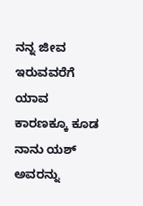ನನ್ನ ಜೀವ ಇರುವವರೆಗೆ ಯಾವ ಕಾರಣಕ್ಕೂ ಕೂಡ ನಾನು ಯಶ್ ಅವರನ್ನು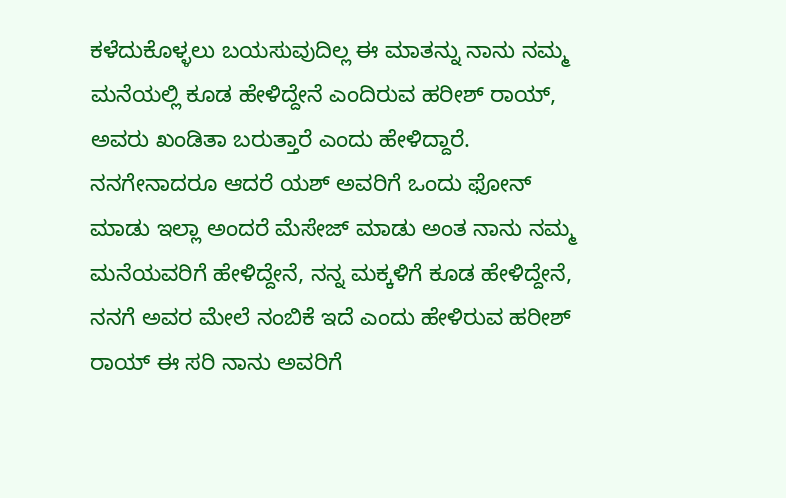ಕಳೆದುಕೊಳ್ಳಲು ಬಯಸುವುದಿಲ್ಲ ಈ ಮಾತನ್ನು ನಾನು ನಮ್ಮ ಮನೆಯಲ್ಲಿ ಕೂಡ ಹೇಳಿದ್ದೇನೆ ಎಂದಿರುವ ಹರೀಶ್ ರಾಯ್, ಅವರು ಖಂಡಿತಾ ಬರುತ್ತಾರೆ ಎಂದು ಹೇಳಿದ್ದಾರೆ.
ನನಗೇನಾದರೂ ಆದರೆ ಯಶ್ ಅವರಿಗೆ ಒಂದು ಫೋನ್ ಮಾಡು ಇಲ್ಲಾ ಅಂದರೆ ಮೆಸೇಜ್ ಮಾಡು ಅಂತ ನಾನು ನಮ್ಮ ಮನೆಯವರಿಗೆ ಹೇಳಿದ್ದೇನೆ, ನನ್ನ ಮಕ್ಕಳಿಗೆ ಕೂಡ ಹೇಳಿದ್ದೇನೆ, ನನಗೆ ಅವರ ಮೇಲೆ ನಂಬಿಕೆ ಇದೆ ಎಂದು ಹೇಳಿರುವ ಹರೀಶ್ ರಾಯ್ ಈ ಸರಿ ನಾನು ಅವರಿಗೆ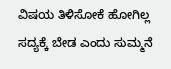ವಿಷಯ ತಿಳಿಸೋಕೆ ಹೋಗಿಲ್ಲ ಸದ್ಯಕ್ಕೆ ಬೇಡ ಎಂದು ಸುಮ್ಮನೆ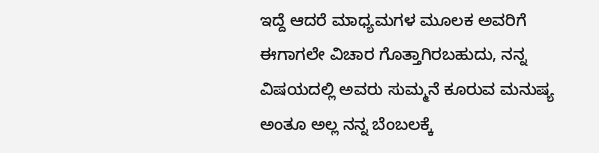ಇದ್ದೆ ಆದರೆ ಮಾಧ್ಯಮಗಳ ಮೂಲಕ ಅವರಿಗೆ ಈಗಾಗಲೇ ವಿಚಾರ ಗೊತ್ತಾಗಿರಬಹುದು, ನನ್ನ ವಿಷಯದಲ್ಲಿ ಅವರು ಸುಮ್ಮನೆ ಕೂರುವ ಮನುಷ್ಯ ಅಂತೂ ಅಲ್ಲ ನನ್ನ ಬೆಂಬಲಕ್ಕೆ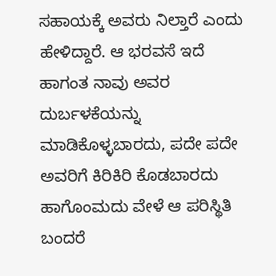ಸಹಾಯಕ್ಕೆ ಅವರು ನಿಲ್ತಾರೆ ಎಂದು ಹೇಳಿದ್ದಾರೆ. ಆ ಭರವಸೆ ಇದೆ ಹಾಗಂತ ನಾವು ಅವರ ದುರ್ಬಳಕೆಯನ್ನು ಮಾಡಿಕೊಳ್ಳಬಾರದು, ಪದೇ ಪದೇ ಅವರಿಗೆ ಕಿರಿಕಿರಿ ಕೊಡಬಾರದು ಹಾಗೊಂಮದು ವೇಳೆ ಆ ಪರಿಸ್ಥಿತಿ ಬಂದರೆ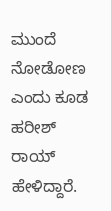ಮುಂದೆ ನೋಡೋಣ ಎಂದು ಕೂಡ ಹರೀಶ್ ರಾಯ್ ಹೇಳಿದ್ದಾರೆ.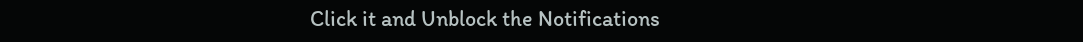Click it and Unblock the Notifications